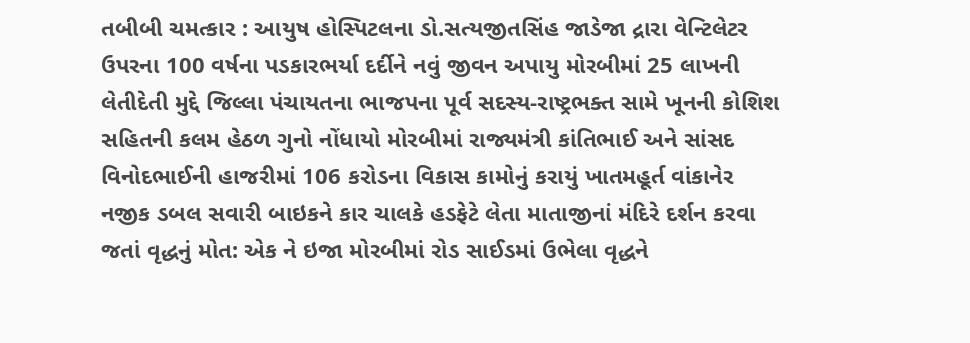તબીબી ચમત્કાર : આયુષ હોસ્પિટલના ડો.સત્યજીતસિંહ જાડેજા દ્રારા વેન્ટિલેટર ઉપરના 100 વર્ષના પડકારભર્યા દર્દીને નવું જીવન અપાયુ મોરબીમાં 25 લાખની લેતીદેતી મુદ્દે જિલ્લા પંચાયતના ભાજપના પૂર્વ સદસ્ય-રાષ્ટ્રભક્ત સામે ખૂનની કોશિશ સહિતની કલમ હેઠળ ગુનો નોંધાયો મોરબીમાં રાજ્યમંત્રી કાંતિભાઈ અને સાંસદ વિનોદભાઈની હાજરીમાં 106 કરોડના વિકાસ કામોનું કરાયું ખાતમહૂર્ત વાંકાનેર નજીક ડબલ સવારી બાઇકને કાર ચાલકે હડફેટે લેતા માતાજીનાં મંદિરે દર્શન કરવા જતાં વૃદ્ધનું મોત: એક ને ઇજા મોરબીમાં રોડ સાઈડમાં ઉભેલા વૃદ્ધને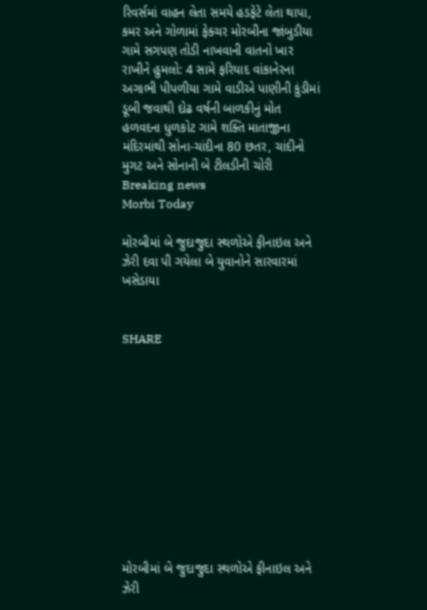રિવર્સમાં વાહન લેતા સમયે હડફેટે લેતા થાપા, કમર અને ગોળામાં ફેક્ચર મોરબીના જાંબુડીયા ગામે સગપણ તોડી નાખવાની વાતનો ખાર રાખીને હુમલો: 4 સામે ફરિયાદ વાંકાનેરના અગાભી પીપળીયા ગામે વાડીએ પાણીની કુંડીમાં ડૂબી જવાથી દોઢ વર્ષની બાળકીનું મોત હળવદના ધુળકોટ ગામે શક્તિ માતાજીના મંદિરમાંથી સોના-ચાંદીના 80 છતર, ચાંદીનો મુગટ અને સોનાની બે ટીલડીની ચોરી
Breaking news
Morbi Today

મોરબીમાં બે જુદાજુદા સ્થળોએ ફીનાઇલ અને ઝેરી દવા પી ગયેલા બે યુવાનોને સારવારમાં ખસેડાયા


SHARE











મોરબીમાં બે જુદાજુદા સ્થળોએ ફીનાઇલ અને ઝેરી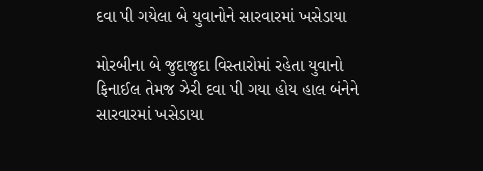દવા પી ગયેલા બે યુવાનોને સારવારમાં ખસેડાયા

મોરબીના બે જુદાજુદા વિસ્તારોમાં રહેતા યુવાનો ફિનાઈલ તેમજ ઝેરી દવા પી ગયા હોય હાલ બંનેને સારવારમાં ખસેડાયા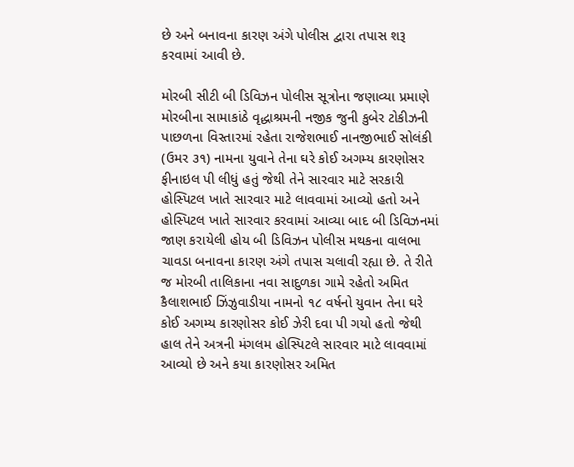છે અને બનાવના કારણ અંગે પોલીસ દ્વારા તપાસ શરૂ કરવામાં આવી છે.

મોરબી સીટી બી ડિવિઝન પોલીસ સૂત્રોના જણાવ્યા પ્રમાણે મોરબીના સામાકાંઠે વૃદ્ધાશ્રમની નજીક જુની કુબેર ટોકીઝની પાછળના વિસ્તારમાં રહેતા રાજેશભાઈ નાનજીભાઈ સોલંકી (ઉમર ૩૧) નામના યુવાને તેના ઘરે કોઈ અગમ્ય કારણોસર ફીનાઇલ પી લીધું હતું જેથી તેને સારવાર માટે સરકારી હોસ્પિટલ ખાતે સારવાર માટે લાવવામાં આવ્યો હતો અને હોસ્પિટલ ખાતે સારવાર કરવામાં આવ્યા બાદ બી ડિવિઝનમાં જાણ કરાયેલી હોય બી ડિવિઝન પોલીસ મથકના વાલભા ચાવડા બનાવના કારણ અંગે તપાસ ચલાવી રહ્યા છે. તે રીતે જ મોરબી તાલિકાના નવા સાદુળકા ગામે રહેતો અમિત કૈલાશભાઈ ઝિંઝુવાડીયા નામનો ૧૮ વર્ષનો યુવાન તેના ઘરે કોઈ અગમ્ય કારણોસર કોઈ ઝેરી દવા પી ગયો હતો જેથી હાલ તેને અત્રની મંગલમ હોસ્પિટલે સારવાર માટે લાવવામાં આવ્યો છે અને કયા કારણોસર અમિત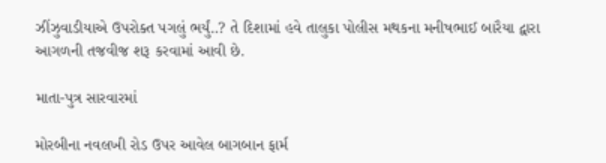ઝીંઝુવાડીયાએ ઉપરોક્ત પગલું ભર્યું..? તે દિશામાં હવે તાલુકા પોલીસ મથકના મનીષભાઈ બારૈયા દ્વારા આગળની તજવીજ શરૂ કરવામાં આવી છે.

માતા-પુત્ર સારવારમાં

મોરબીના નવલખી રોડ ઉપર આવેલ બાગબાન ફાર્મ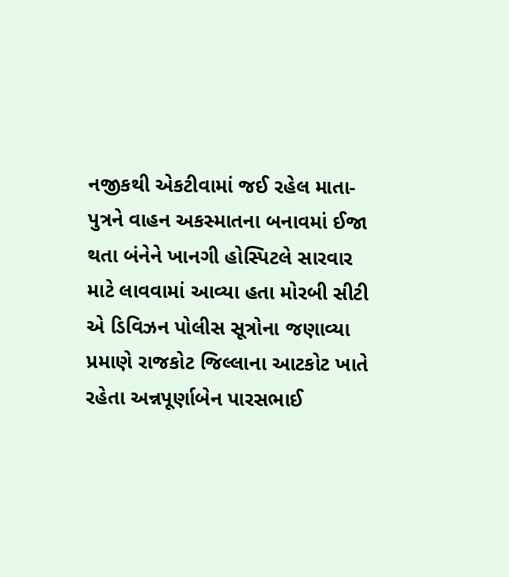નજીકથી એકટીવામાં જઈ રહેલ માતા-પુત્રને વાહન અકસ્માતના બનાવમાં ઈજા થતા બંનેને ખાનગી હોસ્પિટલે સારવાર માટે લાવવામાં આવ્યા હતા મોરબી સીટી એ ડિવિઝન પોલીસ સૂત્રોના જણાવ્યા પ્રમાણે રાજકોટ જિલ્લાના આટકોટ ખાતે રહેતા અન્નપૂર્ણાબેન પારસભાઈ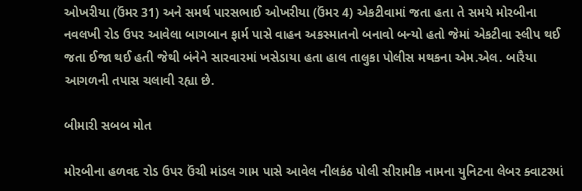ઓખરીયા (ઉંમર 31) અને સમર્થ પારસભાઈ ઓખરીયા (ઉંમર 4) એકટીવામાં જતા હતા તે સમયે મોરબીના નવલખી રોડ ઉપર આવેલા બાગબાન ફાર્મ પાસે વાહન અકસ્માતનો બનાવો બન્યો હતો જેમાં એકટીવા સ્લીપ થઈ જતા ઈજા થઈ હતી જેથી બંનેને સારવારમાં ખસેડાયા હતા હાલ તાલુકા પોલીસ મથકના એમ.એલ. બારૈયા આગળની તપાસ ચલાવી રહ્યા છે.

બીમારી સબબ મોત

મોરબીના હળવદ રોડ ઉપર ઉંચી માંડલ ગામ પાસે આવેલ નીલકંઠ પોલી સીરામીક નામના યુનિટના લેબર ક્વાટરમાં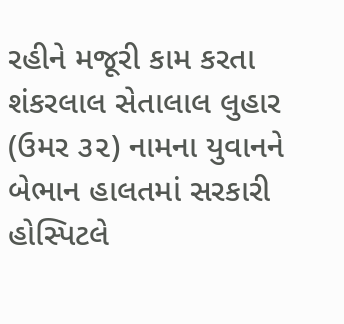રહીને મજૂરી કામ કરતા શંકરલાલ સેતાલાલ લુહાર (ઉમર ૩૨) નામના યુવાનને બેભાન હાલતમાં સરકારી હોસ્પિટલે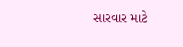સારવાર માટે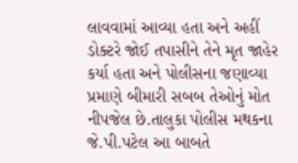લાવવામાં આવ્યા હતા અને અહીં ડોક્ટરે જોઈ તપાસીને તેને મૃત જાહેર કર્યા હતા અને પોલીસના જણાવ્યા પ્રમાણે બીમારી સબબ તેઓનું મોત નીપજેલ છે.તાલુકા પોલીસ મથકના જે.પી.પટેલ આ બાબતે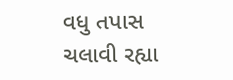વધુ તપાસ ચલાવી રહ્યા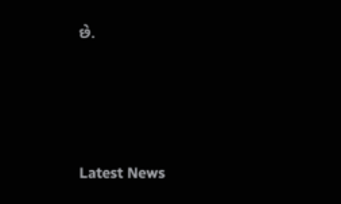છે.






Latest News